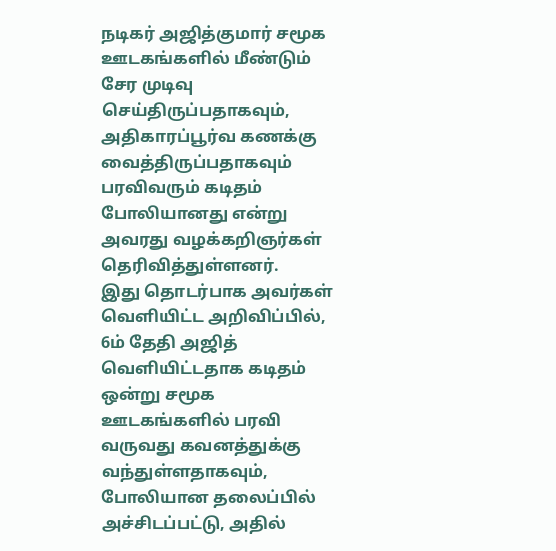நடிகர் அஜித்குமார் சமூக ஊடகங்களில் மீண்டும் சேர முடிவு செய்திருப்பதாகவும், அதிகாரப்பூர்வ கணக்கு வைத்திருப்பதாகவும் பரவிவரும் கடிதம் போலியானது என்று அவரது வழக்கறிஞர்கள் தெரிவித்துள்ளனர்.
இது தொடர்பாக அவர்கள் வெளியிட்ட அறிவிப்பில், 6ம் தேதி அஜித் வெளியிட்டதாக கடிதம் ஒன்று சமூக ஊடகங்களில் பரவி வருவது கவனத்துக்கு வந்துள்ளதாகவும், போலியான தலைப்பில் அச்சிடப்பட்டு, அதில்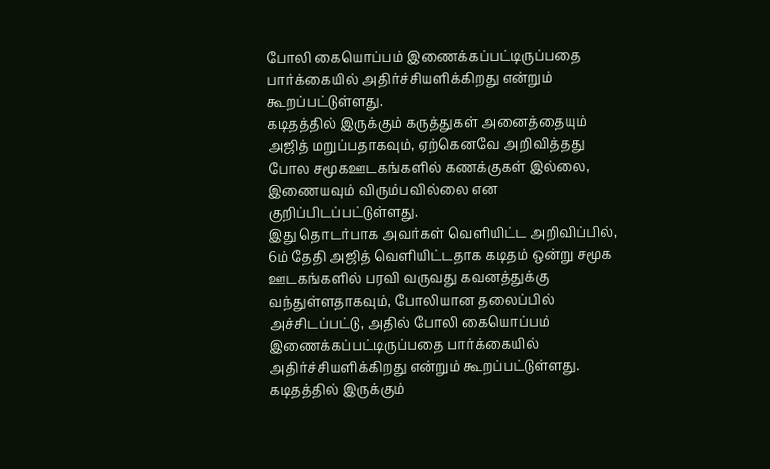போலி கையொப்பம் இணைக்கப்பட்டிருப்பதை பார்க்கையில் அதிர்ச்சியளிக்கிறது என்றும் கூறப்பட்டுள்ளது.
கடிதத்தில் இருக்கும் கருத்துகள் அனைத்தையும் அஜித் மறுப்பதாகவும், ஏற்கெனவே அறிவித்தது போல சமூகஊடகங்களில் கணக்குகள் இல்லை, இணையவும் விரும்பவில்லை என குறிப்பிடப்பட்டுள்ளது.
இது தொடர்பாக அவர்கள் வெளியிட்ட அறிவிப்பில், 6ம் தேதி அஜித் வெளியிட்டதாக கடிதம் ஒன்று சமூக ஊடகங்களில் பரவி வருவது கவனத்துக்கு வந்துள்ளதாகவும், போலியான தலைப்பில் அச்சிடப்பட்டு, அதில் போலி கையொப்பம் இணைக்கப்பட்டிருப்பதை பார்க்கையில் அதிர்ச்சியளிக்கிறது என்றும் கூறப்பட்டுள்ளது.
கடிதத்தில் இருக்கும்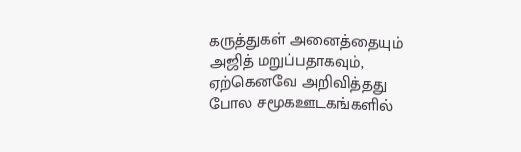கருத்துகள் அனைத்தையும் அஜித் மறுப்பதாகவும், ஏற்கெனவே அறிவித்தது போல சமூகஊடகங்களில்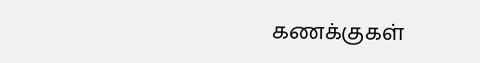கணக்குகள்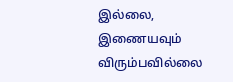இல்லை, இணையவும் விரும்பவில்லை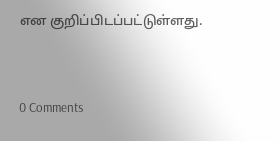என குறிப்பிடப்பட்டுள்ளது.



0 Comments